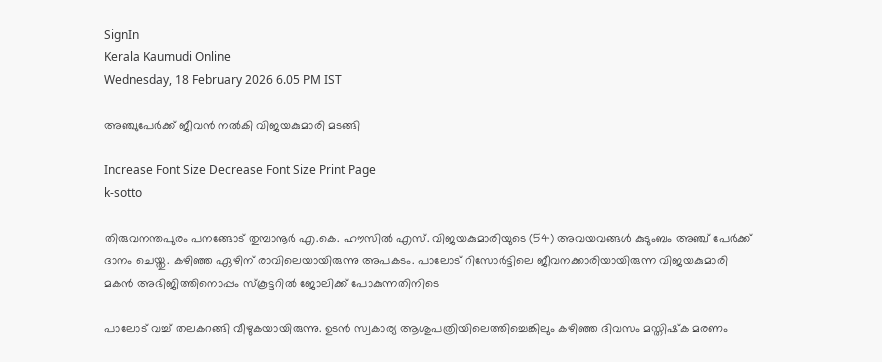SignIn
Kerala Kaumudi Online
Wednesday, 18 February 2026 6.05 PM IST

അഞ്ചുപേർക്ക് ജീവൻ നൽകി വിജയകുമാരി മടങ്ങി

Increase Font Size Decrease Font Size Print Page
k-sotto

തിരുവനന്തപുരം പനങ്ങോട് തുമ്പാനൂർ എ.കെ. ഹൗസിൽ എസ്. വിജയകുമാരിയുടെ (54) അവയവങ്ങൾ കുടുംബം അഞ്ച് പേർക്ക് ദാനം ചെയ്തു. കഴിഞ്ഞ ഏഴിന് രാവിലെയായിരുന്നു അപകടം. പാലോട് റിസോർട്ടിലെ ജീവനക്കാരിയായിരുന്ന വിജയകുമാരി മകൻ അഭിജിത്തിനൊപ്പം സ്‌കൂട്ടറിൽ ജോലിക്ക് പോകുന്നതിനിടെ

പാലോട് വച്ച് തലകറങ്ങി വീഴുകയായിരുന്നു. ഉടൻ സ്വകാര്യ ആശുപത്രിയിലെത്തിച്ചെങ്കിലും കഴിഞ്ഞ ദിവസം മസ്തിഷ്‌ക മരണം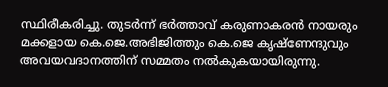സ്ഥിരീകരിച്ചു. തുടർന്ന് ഭർത്താവ് കരുണാകരൻ നായരും മക്കളായ കെ.ജെ.അഭിജിത്തും കെ.ജെ കൃഷ്‌ണേന്ദുവും അവയവദാനത്തിന് സമ്മതം നൽകുകയായിരുന്നു.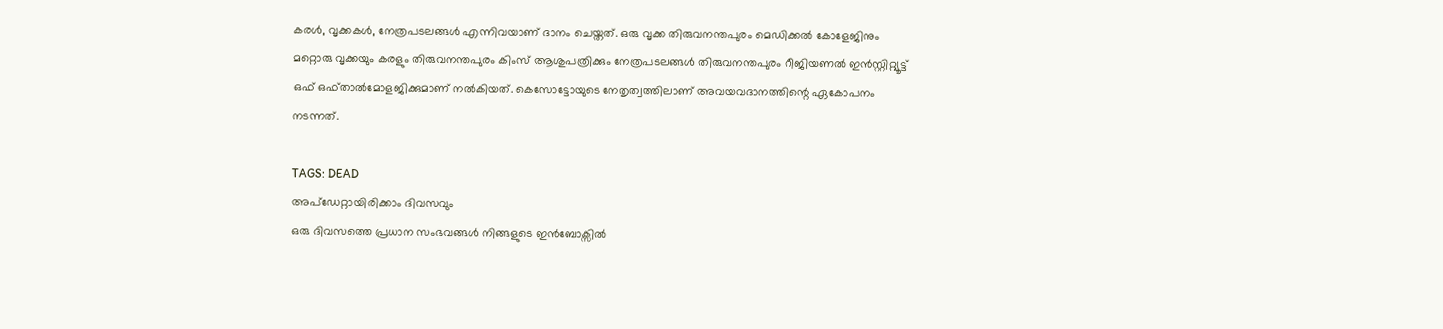കരൾ, വൃക്കകൾ, നേത്രപടലങ്ങൾ എന്നിവയാണ് ദാനം ചെയ്തത്. ഒരു വൃക്ക തിരുവനന്തപുരം മെഡിക്കൽ കോളേജിനും മറ്റൊരു വൃക്കയും കരളും തിരുവനന്തപുരം കിംസ് ആശുപത്രിക്കും നേത്രപടലങ്ങൾ തിരുവനന്തപുരം റീജിയണൽ ഇൻസ്റ്റിറ്റ്യൂട്ട് ഒഫ് ഒഫ്താൽമോളജിക്കുമാണ് നൽകിയത്. കെസോട്ടോയുടെ നേതൃത്വത്തിലാണ് അവയവദാനത്തിന്റെ ഏകോപനം നടന്നത്.

TAGS: DEAD
അപ്ഡേറ്റായിരിക്കാം ദിവസവും
ഒരു ദിവസത്തെ പ്രധാന സംഭവങ്ങൾ നിങ്ങളുടെ ഇൻബോക്സിൽ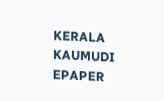KERALA KAUMUDI EPAPER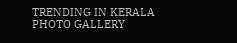TRENDING IN KERALA
PHOTO GALLERY